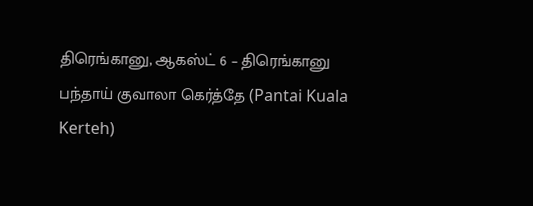திரெங்கானு, ஆகஸ்ட் 6 – திரெங்கானு பந்தாய் குவாலா கெர்த்தே (Pantai Kuala Kerteh)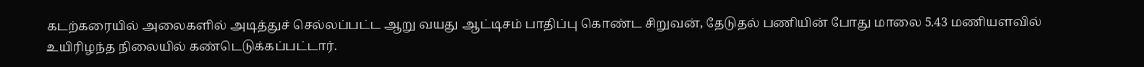கடற்கரையில் அலைகளில் அடித்துச் செல்லப்பட்ட ஆறு வயது ஆட்டிசம் பாதிப்பு கொண்ட சிறுவன், தேடுதல் பணியின் போது மாலை 5.43 மணியளவில் உயிரிழந்த நிலையில் கண்டெடுக்கப்பட்டார்.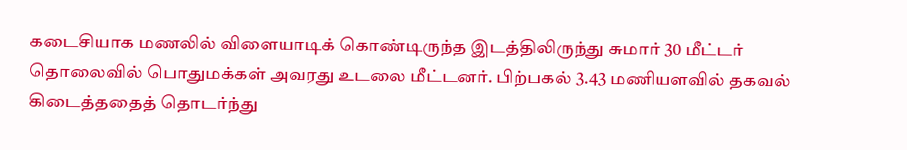கடைசியாக மணலில் விளையாடிக் கொண்டிருந்த இடத்திலிருந்து சுமார் 30 மீட்டர் தொலைவில் பொதுமக்கள் அவரது உடலை மீட்டனர். பிற்பகல் 3.43 மணியளவில் தகவல் கிடைத்ததைத் தொடர்ந்து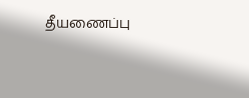தீயணைப்பு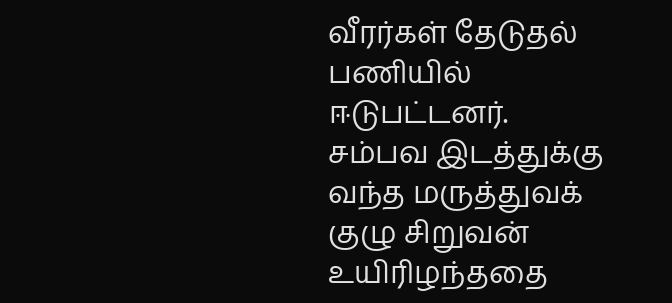வீரர்கள் தேடுதல் பணியில் ஈடுபட்டனர்.
சம்பவ இடத்துக்கு வந்த மருத்துவக் குழு சிறுவன் உயிரிழந்ததை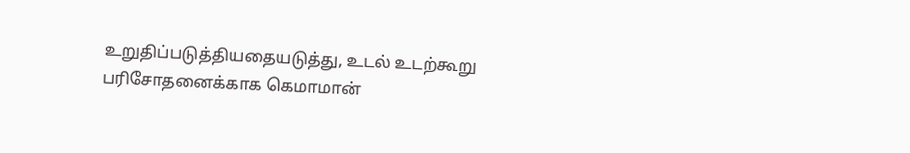உறுதிப்படுத்தியதையடுத்து, உடல் உடற்கூறு பரிசோதனைக்காக கெமாமான்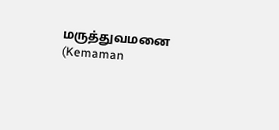மருத்துவமனை (Kemaman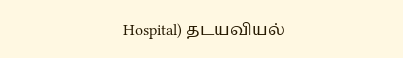Hospital) தடயவியல்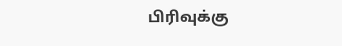பிரிவுக்கு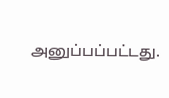அனுப்பப்பட்டது.